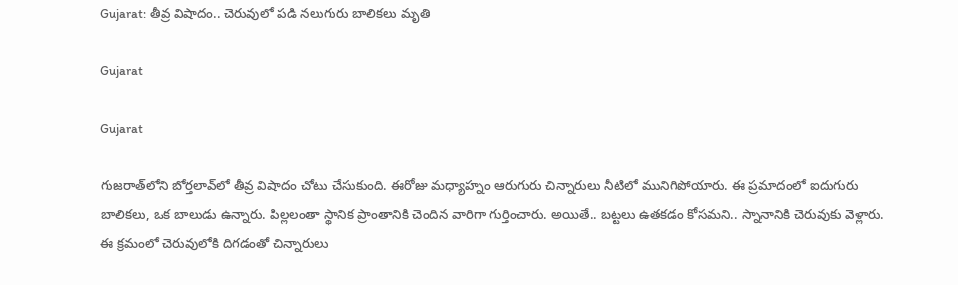Gujarat: తీవ్ర విషాదం.. చెరువులో పడి నలుగురు బాలికలు మృతి

Gujarat

Gujarat

గుజరాత్‌లోని బోర్తలావ్‌లో తీవ్ర విషాదం చోటు చేసుకుంది. ఈరోజు మధ్యాహ్నం ఆరుగురు చిన్నారులు నీటిలో మునిగిపోయారు. ఈ ప్రమాదంలో ఐదుగురు బాలికలు, ఒక బాలుడు ఉన్నారు. పిల్లలంతా స్థానిక ప్రాంతానికి చెందిన వారిగా గుర్తించారు. అయితే.. బట్టలు ఉతకడం కోసమని.. స్నానానికి చెరువుకు వెళ్లారు. ఈ క్రమంలో చెరువులోకి దిగడంతో చిన్నారులు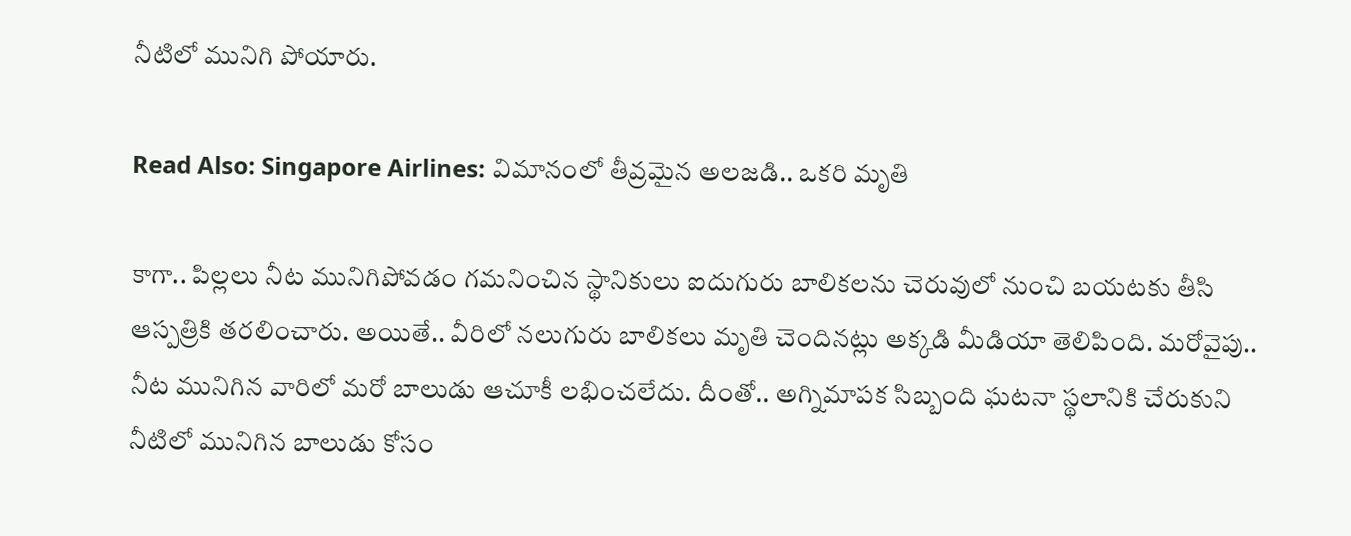నీటిలో మునిగి పోయారు.

Read Also: Singapore Airlines: విమానంలో తీవ్రమైన అలజడి.. ఒకరి మృతి

కాగా.. పిల్లలు నీట మునిగిపోవడం గమనించిన స్థానికులు ఐదుగురు బాలికలను చెరువులో నుంచి బయటకు తీసి ఆస్పత్రికి తరలించారు. అయితే.. వీరిలో నలుగురు బాలికలు మృతి చెందినట్లు అక్కడి మీడియా తెలిపింది. మరోవైపు.. నీట మునిగిన వారిలో మరో బాలుడు ఆచూకీ లభించలేదు. దీంతో.. అగ్నిమాపక సిబ్బంది ఘటనా స్థలానికి చేరుకుని నీటిలో మునిగిన బాలుడు కోసం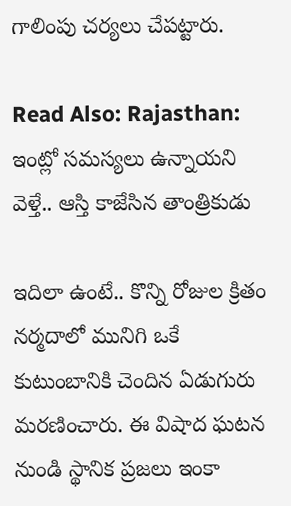గాలింపు చర్యలు చేపట్టారు.

Read Also: Rajasthan: ఇంట్లో సమస్యలు ఉన్నాయని వెళ్తే.. ఆస్తి కాజేసిన తాంత్రికుడు

ఇదిలా ఉంటే.. కొన్ని రోజుల క్రితం నర్మదాలో మునిగి ఒకే కుటుంబానికి చెందిన ఏడుగురు మరణించారు. ఈ విషాద ఘటన నుండి స్థానిక ప్రజలు ఇంకా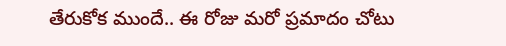తేరుకోక ముందే.. ఈ రోజు మరో ప్రమాదం చోటు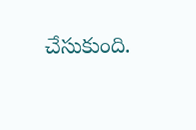చేసుకుంది.